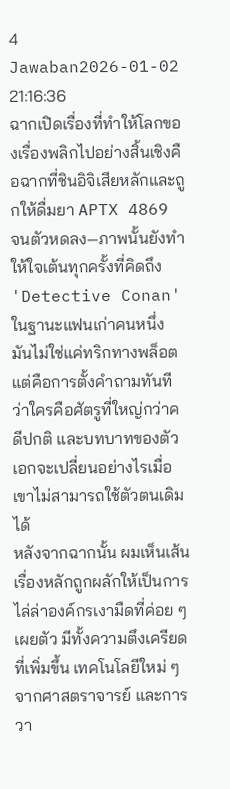4 Jawaban2026-01-02 21:16:36
ฉากเปิดเรื่องที่ทำให้โลกของเรื่องพลิกไปอย่างสิ้นเชิงคือฉากที่ชินอิจิเสียหลักและถูกให้ดื่มยา APTX 4869 จนตัวหดลง—ภาพนั้นยังทำให้ใจเต้นทุกครั้งที่คิดถึง 'Detective Conan' ในฐานะแฟนเก่าคนหนึ่ง มันไม่ใช่แค่ทริกทางพล็อต แต่คือการตั้งคำถามทันทีว่าใครคือศัตรูที่ใหญ่กว่าคดีปกติ และบทบาทของตัวเอกจะเปลี่ยนอย่างไรเมื่อเขาไม่สามารถใช้ตัวตนเดิมได้
หลังจากฉากนั้น ผมเห็นเส้นเรื่องหลักถูกผลักให้เป็นการไล่ล่าองค์กรเงามืดที่ค่อย ๆ เผยตัว มีทั้งความตึงเครียดที่เพิ่มขึ้น เทคโนโลยีใหม่ ๆ จากศาสตราจารย์ และการวา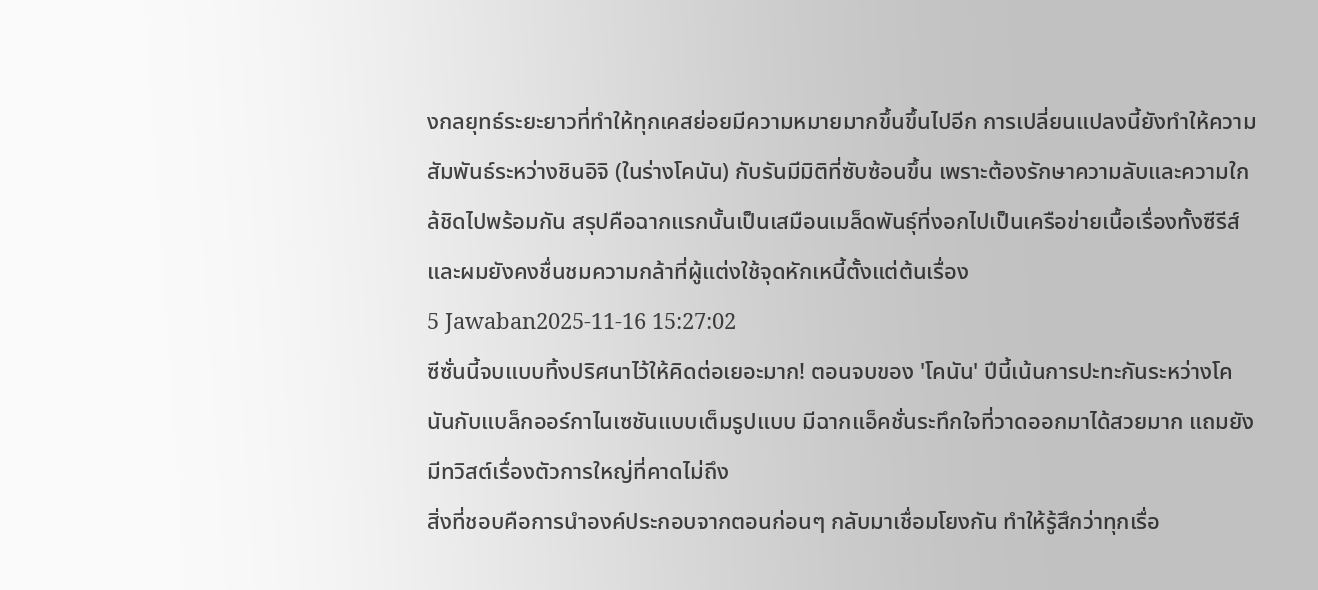งกลยุทธ์ระยะยาวที่ทำให้ทุกเคสย่อยมีความหมายมากขึ้นขึ้นไปอีก การเปลี่ยนแปลงนี้ยังทำให้ความสัมพันธ์ระหว่างชินอิจิ (ในร่างโคนัน) กับรันมีมิติที่ซับซ้อนขึ้น เพราะต้องรักษาความลับและความใกล้ชิดไปพร้อมกัน สรุปคือฉากแรกนั้นเป็นเสมือนเมล็ดพันธุ์ที่งอกไปเป็นเครือข่ายเนื้อเรื่องทั้งซีรีส์ และผมยังคงชื่นชมความกล้าที่ผู้แต่งใช้จุดหักเหนี้ตั้งแต่ต้นเรื่อง
5 Jawaban2025-11-16 15:27:02
ซีซั่นนี้จบแบบทิ้งปริศนาไว้ให้คิดต่อเยอะมาก! ตอนจบของ 'โคนัน' ปีนี้เน้นการปะทะกันระหว่างโคนันกับแบล็กออร์กาไนเซชันแบบเต็มรูปแบบ มีฉากแอ็คชั่นระทึกใจที่วาดออกมาได้สวยมาก แถมยังมีทวิสต์เรื่องตัวการใหญ่ที่คาดไม่ถึง
สิ่งที่ชอบคือการนำองค์ประกอบจากตอนก่อนๆ กลับมาเชื่อมโยงกัน ทำให้รู้สึกว่าทุกเรื่อ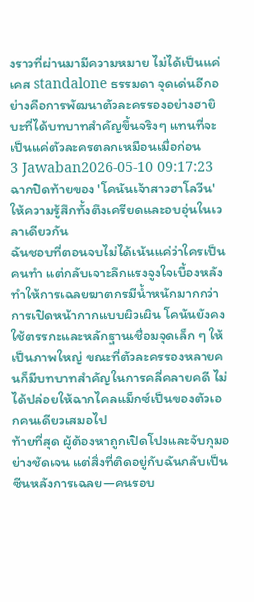งราวที่ผ่านมามีความหมาย ไม่ได้เป็นแค่เคส standalone ธรรมดา จุดเด่นอีกอย่างคือการพัฒนาตัวละครรองอย่างฮายิบะที่ได้บทบาทสำคัญขึ้นจริงๆ แทนที่จะเป็นแค่ตัวละครตลกเหมือนเมื่อก่อน
3 Jawaban2026-05-10 09:17:23
ฉากปิดท้ายของ 'โคนันเจ้าสาวฮาโลวีน' ให้ความรู้สึกทั้งตึงเครียดและอบอุ่นในเวลาเดียวกัน
ฉันชอบที่ตอนจบไม่ได้เน้นแค่ว่าใครเป็นคนทำ แต่กลับเจาะลึกแรงจูงใจเบื้องหลัง ทำให้การเฉลยฆาตกรมีน้ำหนักมากกว่าการเปิดหน้ากากแบบผิวเผิน โคนันยังคงใช้ตรรกะและหลักฐานเชื่อมจุดเล็ก ๆ ให้เป็นภาพใหญ่ ขณะที่ตัวละครรองหลายคนก็มีบทบาทสำคัญในการคลี่คลายคดี ไม่ได้ปล่อยให้ฉากไคลแม็กซ์เป็นของตัวเอกคนเดียวเสมอไป
ท้ายที่สุด ผู้ต้องหาถูกเปิดโปงและจับกุมอย่างชัดเจน แต่สิ่งที่ติดอยู่กับฉันกลับเป็นซีนหลังการเฉลย—คนรอบ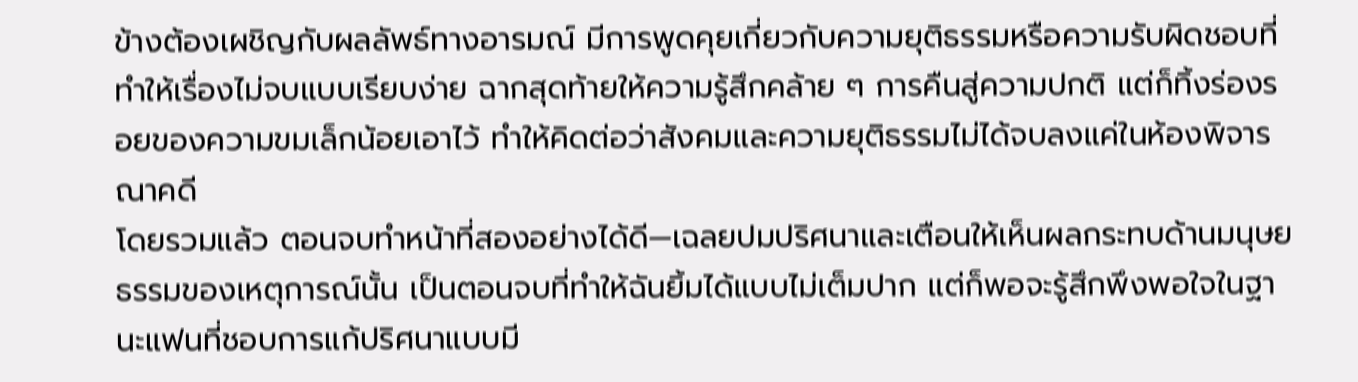ข้างต้องเผชิญกับผลลัพธ์ทางอารมณ์ มีการพูดคุยเกี่ยวกับความยุติธรรมหรือความรับผิดชอบที่ทำให้เรื่องไม่จบแบบเรียบง่าย ฉากสุดท้ายให้ความรู้สึกคล้าย ๆ การคืนสู่ความปกติ แต่ก็ทิ้งร่องรอยของความขมเล็กน้อยเอาไว้ ทำให้คิดต่อว่าสังคมและความยุติธรรมไม่ได้จบลงแค่ในห้องพิจารณาคดี
โดยรวมแล้ว ตอนจบทำหน้าที่สองอย่างได้ดี—เฉลยปมปริศนาและเตือนให้เห็นผลกระทบด้านมนุษยธรรมของเหตุการณ์นั้น เป็นตอนจบที่ทำให้ฉันยิ้มได้แบบไม่เต็มปาก แต่ก็พอจะรู้สึกพึงพอใจในฐานะแฟนที่ชอบการแก้ปริศนาแบบมี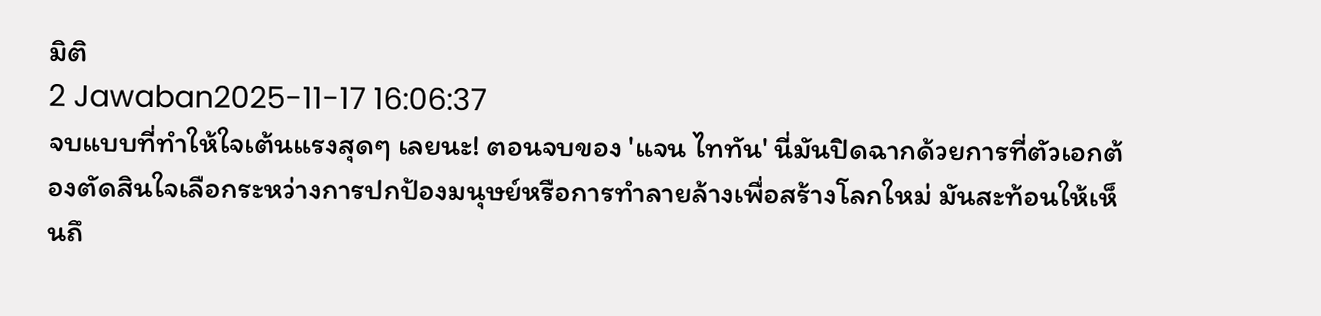มิติ
2 Jawaban2025-11-17 16:06:37
จบแบบที่ทำให้ใจเต้นแรงสุดๆ เลยนะ! ตอนจบของ 'แจน ไททัน' นี่มันปิดฉากด้วยการที่ตัวเอกต้องตัดสินใจเลือกระหว่างการปกป้องมนุษย์หรือการทำลายล้างเพื่อสร้างโลกใหม่ มันสะท้อนให้เห็นถึ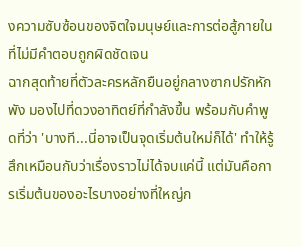งความซับซ้อนของจิตใจมนุษย์และการต่อสู้ภายในที่ไม่มีคำตอบถูกผิดชัดเจน
ฉากสุดท้ายที่ตัวละครหลักยืนอยู่กลางซากปรักหักพัง มองไปที่ดวงอาทิตย์ที่กำลังขึ้น พร้อมกับคำพูดที่ว่า 'บางที...นี่อาจเป็นจุดเริ่มต้นใหม่ก็ได้' ทำให้รู้สึกเหมือนกับว่าเรื่องราวไม่ได้จบแค่นี้ แต่มันคือการเริ่มต้นของอะไรบางอย่างที่ใหญ่ก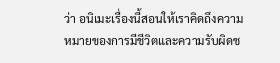ว่า อนิเมะเรื่องนี้สอนให้เราคิดถึงความหมายของการมีชีวิตและความรับผิดช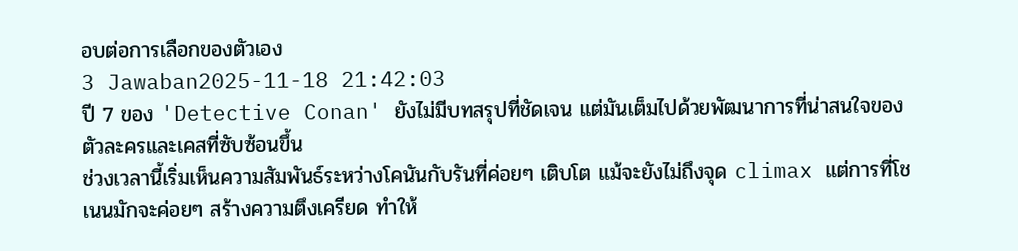อบต่อการเลือกของตัวเอง
3 Jawaban2025-11-18 21:42:03
ปี 7 ของ 'Detective Conan' ยังไม่มีบทสรุปที่ชัดเจน แต่มันเต็มไปด้วยพัฒนาการที่น่าสนใจของตัวละครและเคสที่ซับซ้อนขึ้น
ช่วงเวลานี้เริ่มเห็นความสัมพันธ์ระหว่างโคนันกับรันที่ค่อยๆ เติบโต แม้จะยังไม่ถึงจุด climax แต่การที่โชเนนมักจะค่อยๆ สร้างความตึงเครียด ทำให้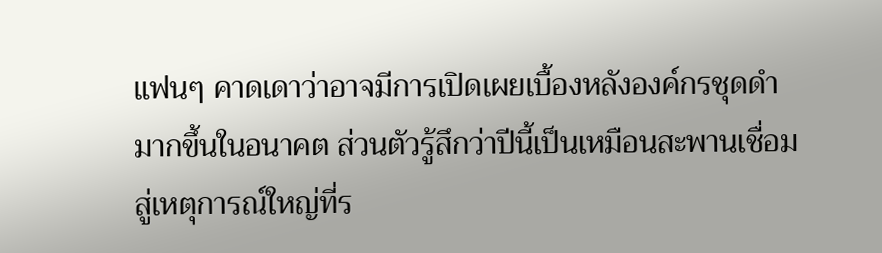แฟนๆ คาดเดาว่าอาจมีการเปิดเผยเบื้องหลังองค์กรชุดดำมากขึ้นในอนาคต ส่วนตัวรู้สึกว่าปีนี้เป็นเหมือนสะพานเชื่อมสู่เหตุการณ์ใหญ่ที่ร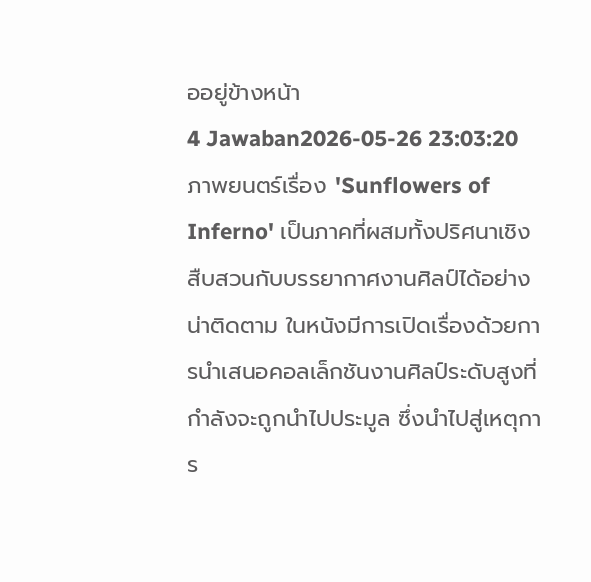ออยู่ข้างหน้า
4 Jawaban2026-05-26 23:03:20
ภาพยนตร์เรื่อง 'Sunflowers of Inferno' เป็นภาคที่ผสมทั้งปริศนาเชิงสืบสวนกับบรรยากาศงานศิลป์ได้อย่างน่าติดตาม ในหนังมีการเปิดเรื่องด้วยการนำเสนอคอลเล็กชันงานศิลป์ระดับสูงที่กำลังจะถูกนำไปประมูล ซึ่งนำไปสู่เหตุการ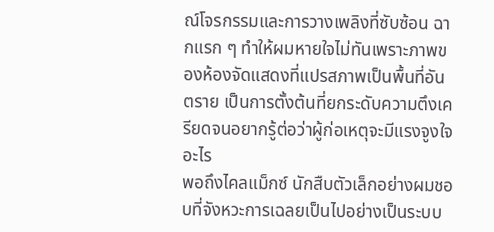ณ์โจรกรรมและการวางเพลิงที่ซับซ้อน ฉากแรก ๆ ทำให้ผมหายใจไม่ทันเพราะภาพของห้องจัดแสดงที่แปรสภาพเป็นพื้นที่อันตราย เป็นการตั้งต้นที่ยกระดับความตึงเครียดจนอยากรู้ต่อว่าผู้ก่อเหตุจะมีแรงจูงใจอะไร
พอถึงไคลแม็กซ์ นักสืบตัวเล็กอย่างผมชอบที่จังหวะการเฉลยเป็นไปอย่างเป็นระบบ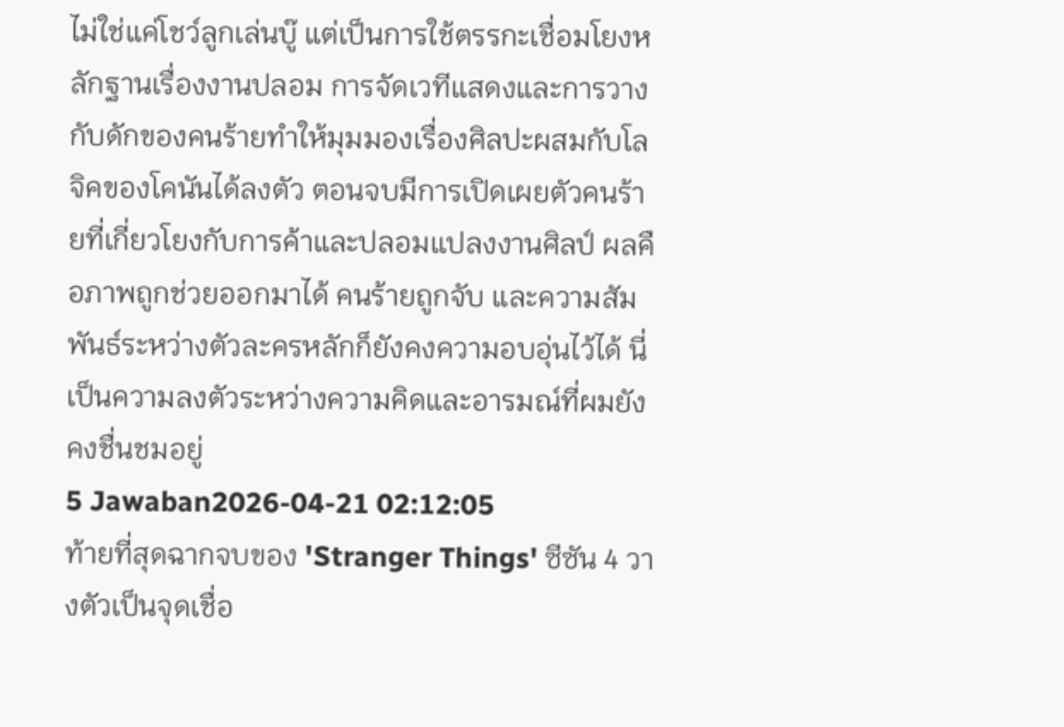ไม่ใช่แค่โชว์ลูกเล่นบู๊ แต่เป็นการใช้ตรรกะเชื่อมโยงหลักฐานเรื่องงานปลอม การจัดเวทีแสดงและการวางกับดักของคนร้ายทำให้มุมมองเรื่องศิลปะผสมกับโลจิคของโคนันได้ลงตัว ตอนจบมีการเปิดเผยตัวคนร้ายที่เกี่ยวโยงกับการค้าและปลอมแปลงงานศิลป์ ผลคือภาพถูกช่วยออกมาได้ คนร้ายถูกจับ และความสัมพันธ์ระหว่างตัวละครหลักก็ยังคงความอบอุ่นไว้ได้ นี่เป็นความลงตัวระหว่างความคิดและอารมณ์ที่ผมยังคงชื่นชมอยู่
5 Jawaban2026-04-21 02:12:05
ท้ายที่สุดฉากจบของ 'Stranger Things' ซีซัน 4 วางตัวเป็นจุดเชื่อ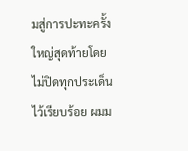มสู่การปะทะครั้งใหญ่สุดท้ายโดยไม่ปิดทุกประเด็นไว้เรียบร้อย ผมม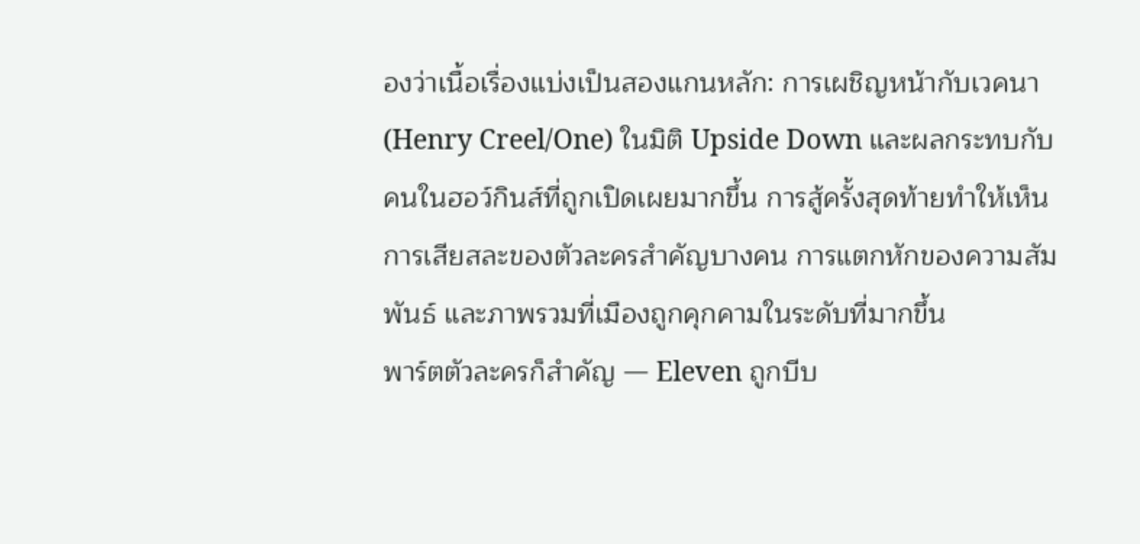องว่าเนื้อเรื่องแบ่งเป็นสองแกนหลัก: การเผชิญหน้ากับเวคนา (Henry Creel/One) ในมิติ Upside Down และผลกระทบกับคนในฮอว์กินส์ที่ถูกเปิดเผยมากขึ้น การสู้ครั้งสุดท้ายทำให้เห็นการเสียสละของตัวละครสำคัญบางคน การแตกหักของความสัมพันธ์ และภาพรวมที่เมืองถูกคุกคามในระดับที่มากขึ้น
พาร์ตตัวละครก็สำคัญ — Eleven ถูกบีบ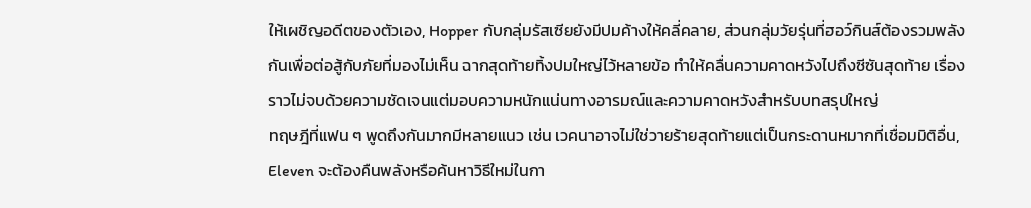ให้เผชิญอดีตของตัวเอง, Hopper กับกลุ่มรัสเซียยังมีปมค้างให้คลี่คลาย, ส่วนกลุ่มวัยรุ่นที่ฮอว์กินส์ต้องรวมพลังกันเพื่อต่อสู้กับภัยที่มองไม่เห็น ฉากสุดท้ายทิ้งปมใหญ่ไว้หลายข้อ ทำให้คลื่นความคาดหวังไปถึงซีซันสุดท้าย เรื่องราวไม่จบด้วยความชัดเจนแต่มอบความหนักแน่นทางอารมณ์และความคาดหวังสำหรับบทสรุปใหญ่
ทฤษฎีที่แฟน ๆ พูดถึงกันมากมีหลายแนว เช่น เวคนาอาจไม่ใช่วายร้ายสุดท้ายแต่เป็นกระดานหมากที่เชื่อมมิติอื่น, Eleven จะต้องคืนพลังหรือค้นหาวิธีใหม่ในกา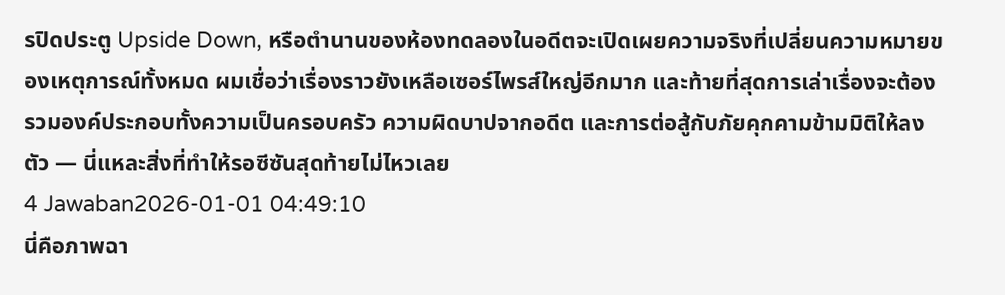รปิดประตู Upside Down, หรือตำนานของห้องทดลองในอดีตจะเปิดเผยความจริงที่เปลี่ยนความหมายของเหตุการณ์ทั้งหมด ผมเชื่อว่าเรื่องราวยังเหลือเซอร์ไพรส์ใหญ่อีกมาก และท้ายที่สุดการเล่าเรื่องจะต้องรวมองค์ประกอบทั้งความเป็นครอบครัว ความผิดบาปจากอดีต และการต่อสู้กับภัยคุกคามข้ามมิติให้ลงตัว — นี่แหละสิ่งที่ทำให้รอซีซันสุดท้ายไม่ไหวเลย
4 Jawaban2026-01-01 04:49:10
นี่คือภาพฉา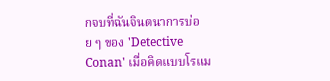กจบที่ฉันจินตนาการบ่อย ๆ ของ 'Detective Conan' เมื่อคิดแบบโรแม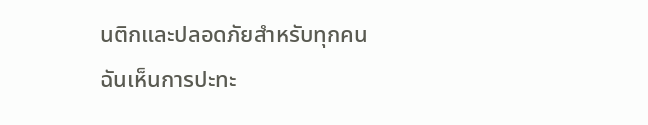นติกและปลอดภัยสำหรับทุกคน
ฉันเห็นการปะทะ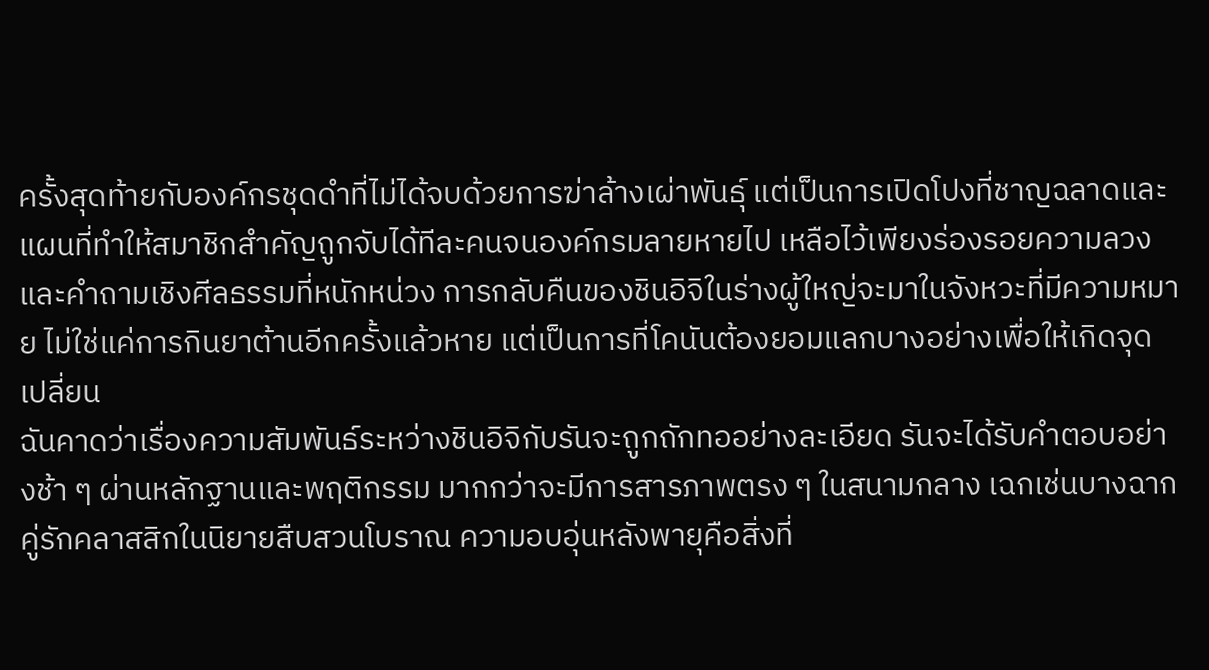ครั้งสุดท้ายกับองค์กรชุดดำที่ไม่ได้จบด้วยการฆ่าล้างเผ่าพันธุ์ แต่เป็นการเปิดโปงที่ชาญฉลาดและแผนที่ทำให้สมาชิกสำคัญถูกจับได้ทีละคนจนองค์กรมลายหายไป เหลือไว้เพียงร่องรอยความลวงและคำถามเชิงศีลธรรมที่หนักหน่วง การกลับคืนของชินอิจิในร่างผู้ใหญ่จะมาในจังหวะที่มีความหมาย ไม่ใช่แค่การกินยาต้านอีกครั้งแล้วหาย แต่เป็นการที่โคนันต้องยอมแลกบางอย่างเพื่อให้เกิดจุดเปลี่ยน
ฉันคาดว่าเรื่องความสัมพันธ์ระหว่างชินอิจิกับรันจะถูกถักทออย่างละเอียด รันจะได้รับคำตอบอย่างช้า ๆ ผ่านหลักฐานและพฤติกรรม มากกว่าจะมีการสารภาพตรง ๆ ในสนามกลาง เฉกเช่นบางฉากคู่รักคลาสสิกในนิยายสืบสวนโบราณ ความอบอุ่นหลังพายุคือสิ่งที่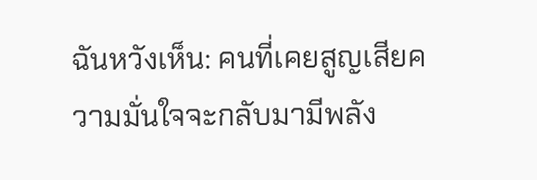ฉันหวังเห็น: คนที่เคยสูญเสียความมั่นใจจะกลับมามีพลัง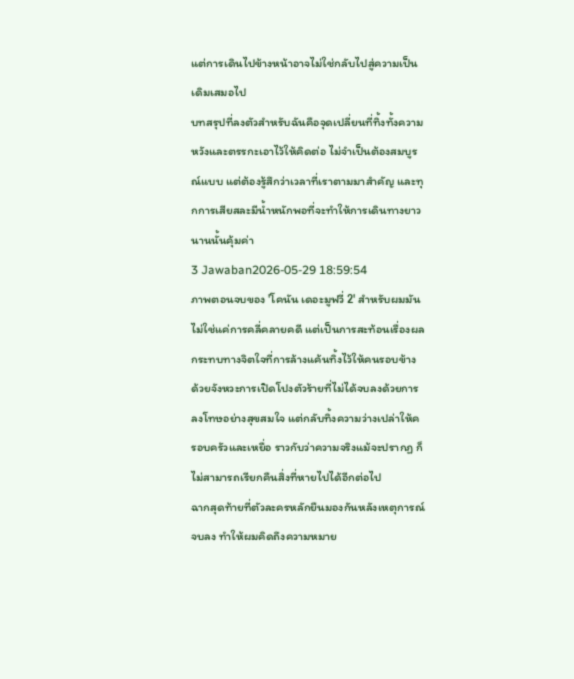แต่การเดินไปข้างหน้าอาจไม่ใช่กลับไปสู่ความเป็นเดิมเสมอไป
บทสรุปที่ลงตัวสำหรับฉันคือจุดเปลี่ยนที่ทิ้งทั้งความหวังและตรรกะเอาไว้ให้คิดต่อ ไม่จำเป็นต้องสมบูรณ์แบบ แต่ต้องรู้สึกว่าเวลาที่เราตามมาสำคัญ และทุกการเสียสละมีน้ำหนักพอที่จะทำให้การเดินทางยาวนานนั้นคุ้มค่า
3 Jawaban2026-05-29 18:59:54
ภาพตอนจบของ 'โคนัน เดอะมูฟวี่ 2' สำหรับผมมันไม่ใช่แค่การคลี่คลายคดี แต่เป็นการสะท้อนเรื่องผลกระทบทางจิตใจที่การล้างแค้นทิ้งไว้ให้คนรอบข้าง ด้วยจังหวะการเปิดโปงตัวร้ายที่ไม่ได้จบลงด้วยการลงโทษอย่างสุขสมใจ แต่กลับทิ้งความว่างเปล่าให้ครอบครัวและเหยื่อ ราวกับว่าความจริงแม้จะปรากฏ ก็ไม่สามารถเรียกคืนสิ่งที่หายไปได้อีกต่อไป
ฉากสุดท้ายที่ตัวละครหลักยืนมองกันหลังเหตุการณ์จบลง ทำให้ผมคิดถึงความหมาย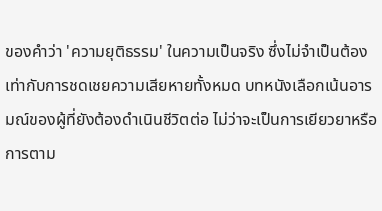ของคำว่า 'ความยุติธรรม' ในความเป็นจริง ซึ่งไม่จำเป็นต้องเท่ากับการชดเชยความเสียหายทั้งหมด บทหนังเลือกเน้นอารมณ์ของผู้ที่ยังต้องดำเนินชีวิตต่อ ไม่ว่าจะเป็นการเยียวยาหรือการตาม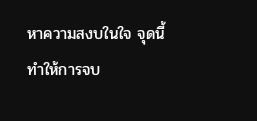หาความสงบในใจ จุดนี้ทำให้การจบ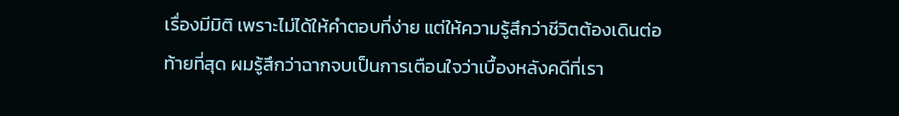เรื่องมีมิติ เพราะไม่ได้ให้คำตอบที่ง่าย แต่ให้ความรู้สึกว่าชีวิตต้องเดินต่อ
ท้ายที่สุด ผมรู้สึกว่าฉากจบเป็นการเตือนใจว่าเบื้องหลังคดีที่เรา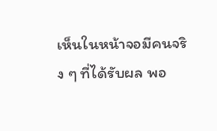เห็นในหน้าจอมีคนจริง ๆ ที่ได้รับผล พอ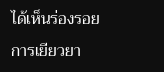ได้เห็นร่องรอยการเยียวยา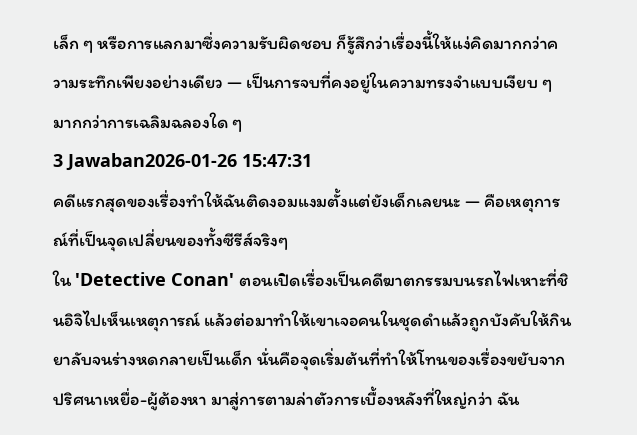เล็ก ๆ หรือการแลกมาซึ่งความรับผิดชอบ ก็รู้สึกว่าเรื่องนี้ให้แง่คิดมากกว่าความระทึกเพียงอย่างเดียว — เป็นการจบที่คงอยู่ในความทรงจำแบบเงียบ ๆ มากกว่าการเฉลิมฉลองใด ๆ
3 Jawaban2026-01-26 15:47:31
คดีแรกสุดของเรื่องทำให้ฉันติดงอมแงมตั้งแต่ยังเด็กเลยนะ — คือเหตุการณ์ที่เป็นจุดเปลี่ยนของทั้งซีรีส์จริงๆ
ใน 'Detective Conan' ตอนเปิดเรื่องเป็นคดีฆาตกรรมบนรถไฟเหาะที่ชินอิจิไปเห็นเหตุการณ์ แล้วต่อมาทำให้เขาเจอคนในชุดดำแล้วถูกบังคับให้กินยาลับจนร่างหดกลายเป็นเด็ก นั่นคือจุดเริ่มต้นที่ทำให้โทนของเรื่องขยับจากปริศนาเหยื่อ-ผู้ต้องหา มาสู่การตามล่าตัวการเบื้องหลังที่ใหญ่กว่า ฉัน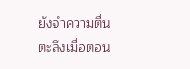ยังจำความตื่นตะลึงเมื่อตอน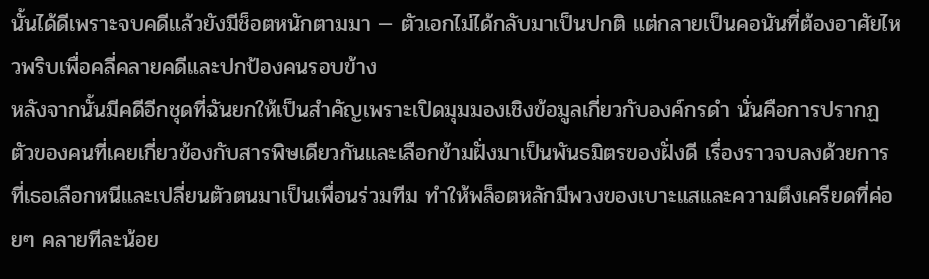นั้นได้ดีเพราะจบคดีแล้วยังมีช็อตหนักตามมา — ตัวเอกไม่ได้กลับมาเป็นปกติ แต่กลายเป็นคอนันที่ต้องอาศัยไหวพริบเพื่อคลี่คลายคดีและปกป้องคนรอบข้าง
หลังจากนั้นมีคดีอีกชุดที่ฉันยกให้เป็นสำคัญเพราะเปิดมุมมองเชิงข้อมูลเกี่ยวกับองค์กรดำ นั่นคือการปรากฏตัวของคนที่เคยเกี่ยวข้องกับสารพิษเดียวกันและเลือกข้ามฝั่งมาเป็นพันธมิตรของฝั่งดี เรื่องราวจบลงด้วยการที่เธอเลือกหนีและเปลี่ยนตัวตนมาเป็นเพื่อนร่วมทีม ทำให้พล็อตหลักมีพวงของเบาะแสและความตึงเครียดที่ค่อยๆ คลายทีละน้อย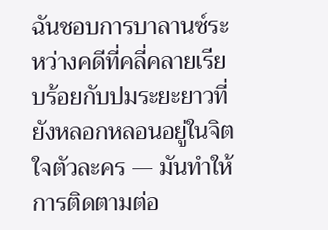ฉันชอบการบาลานซ์ระหว่างคดีที่คลี่คลายเรียบร้อยกับปมระยะยาวที่ยังหลอกหลอนอยู่ในจิตใจตัวละคร — มันทำให้การติดตามต่อ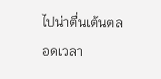ไปน่าตื่นเต้นตลอดเวลา